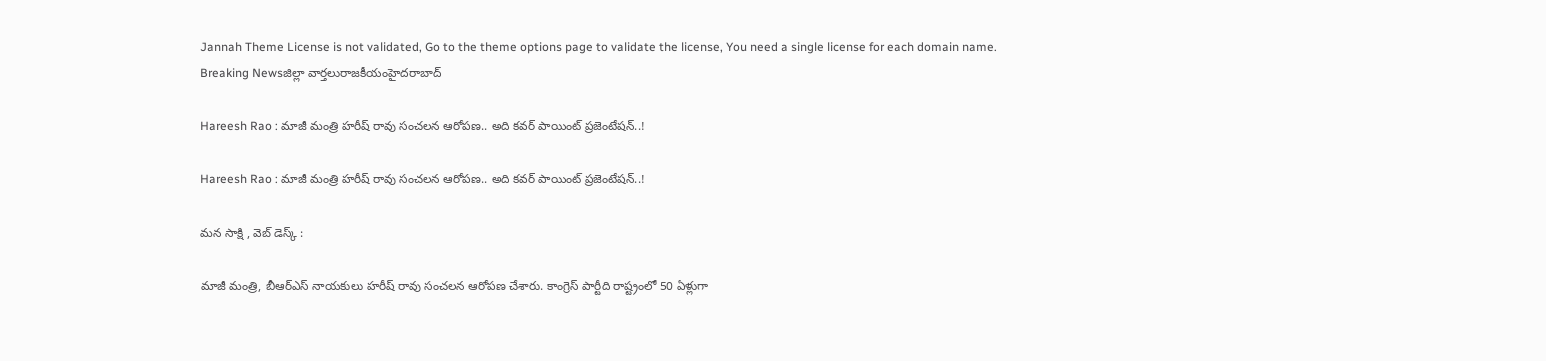Jannah Theme License is not validated, Go to the theme options page to validate the license, You need a single license for each domain name.
Breaking Newsజిల్లా వార్తలురాజకీయంహైదరాబాద్

Hareesh Rao : మాజీ మంత్రి హరీష్ రావు సంచలన ఆరోపణ.. అది కవర్ పాయింట్ ప్రజెంటేషన్..!

Hareesh Rao : మాజీ మంత్రి హరీష్ రావు సంచలన ఆరోపణ.. అది కవర్ పాయింట్ ప్రజెంటేషన్..!

మన సాక్షి , వెబ్ డెస్క్ :

మాజీ మంత్రి, బీఆర్ఎస్ నాయకులు హరీష్ రావు సంచలన ఆరోపణ చేశారు. కాంగ్రెస్ పార్టీది రాష్ట్రంలో 50 ఏళ్లుగా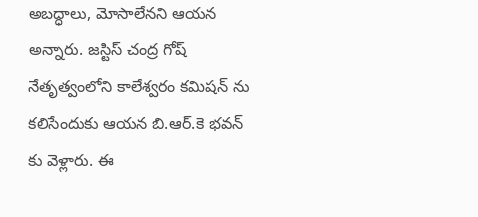అబద్ధాలు, మోసాలేనని ఆయన అన్నారు. జస్టిస్ చంద్ర గోష్ నేతృత్వంలోని కాలేశ్వరం కమిషన్ ను కలిసేందుకు ఆయన బి.ఆర్.కె భవన్ కు వెళ్లారు. ఈ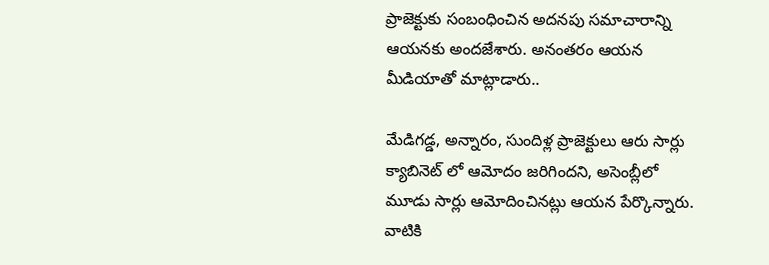ప్రాజెక్టుకు సంబంధించిన అదనపు సమాచారాన్ని ఆయనకు అందజేశారు. అనంతరం ఆయన మీడియాతో మాట్లాడారు..

మేడిగడ్డ, అన్నారం, సుందిళ్ల ప్రాజెక్టులు ఆరు సార్లు క్యాబినెట్ లో ఆమోదం జరిగిందని, అసెంబ్లీలో మూడు సార్లు ఆమోదించినట్లు ఆయన పేర్కొన్నారు. వాటికి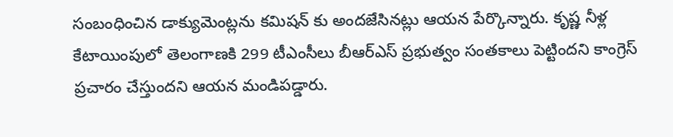సంబంధించిన డాక్యుమెంట్లను కమిషన్ కు అందజేసినట్లు ఆయన పేర్కొన్నారు. కృష్ణ నీళ్ల కేటాయింపులో తెలంగాణకి 299 టీఎంసీలు బీఆర్ఎస్ ప్రభుత్వం సంతకాలు పెట్టిందని కాంగ్రెస్ ప్రచారం చేస్తుందని ఆయన మండిపడ్డారు.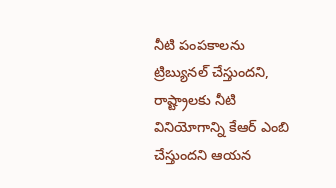నీటి పంపకాలను ట్రిబ్యునల్ చేస్తుందని, రాష్ట్రాలకు నీటి వినియోగాన్ని కేఆర్ ఎంబి చేస్తుందని ఆయన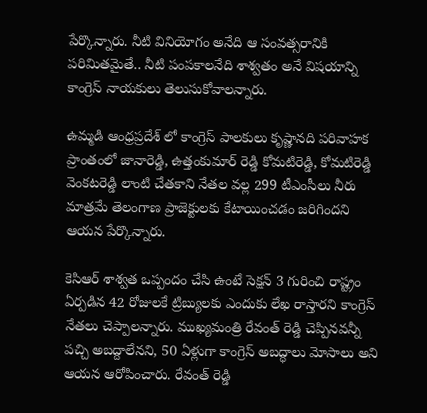పేర్కొన్నారు. నీటి వినియోగం అనేది ఆ సంవత్సరానికి పరిమితమైతే.. నీటి పంపకాలనేది శాశ్వతం అనే విషయాన్ని కాంగ్రెస్ నాయకులు తెలుసుకోవాలన్నారు.

ఉమ్మడి ఆంధ్రప్రదేశ్ లో కాంగ్రెస్ పాలకులు కృష్ణానది పరివాహక ప్రాంతంలో జానారెడ్డి, ఉత్తంకుమార్ రెడ్డి కోమటిరెడ్డి, కోమటిరెడ్డి వెంకటరెడ్డి లాంటి చేతకాని నేతల వల్ల 299 టీఎంసీలు నీరు మాత్రమే తెలంగాణ ప్రాజెక్టులకు కేటాయించడం జరిగిందని ఆయన పేర్కొన్నారు.

కెసిఆర్ శాశ్వత ఒప్పందం చేసి ఉంటే సెక్షన్ 3 గురించి రాష్ట్రం ఏర్పడిన 42 రోజులకే ట్రిబ్యులకు ఎందుకు లేఖ రాస్తారని కాంగ్రెస్ నేతలు చెప్పాలన్నారు. ముఖ్యమంత్రి రేవంత్ రెడ్డి చెప్పినవన్నీ పచ్చి అబద్దాలేనని, 50 ఏళ్లుగా కాంగ్రెస్ అబద్ధాలు మోసాలు అని ఆయన ఆరోపించారు. రేవంత్ రెడ్డి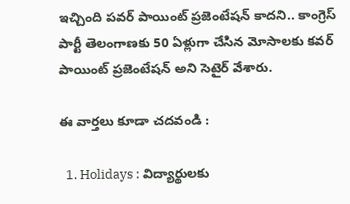ఇచ్చింది పవర్ పాయింట్ ప్రజెంటేషన్ కాదని.. కాంగ్రెస్ పార్టీ తెలంగాణకు 50 ఏళ్లుగా చేసిన మోసాలకు కవర్ పాయింట్ ప్రజెంటేషన్ అని సెటైర్ వేశారు.

ఈ వార్తలు కూడా చదవండి :

  1. Holidays : విద్యార్థులకు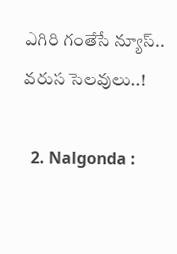ఎగిరి గంతేసే న్యూస్.. వరుస సెలవులు..!

  2. Nalgonda :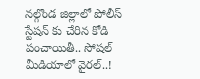నల్గొండ జిల్లాలో పోలీస్ స్టేషన్ కు చేరిన కోడి పంచాయితీ.. సోషల్ మీడియాలో వైరల్..!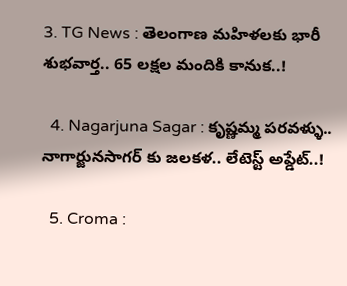3. TG News : తెలంగాణ మహిళలకు భారీ శుభవార్త.. 65 లక్షల మందికి కానుక..!

  4. Nagarjuna Sagar : కృష్ణమ్మ పరవళ్ళు.. నాగార్జునసాగర్ కు జలకళ.. లేటెస్ట్ అప్డేట్..!

  5. Croma :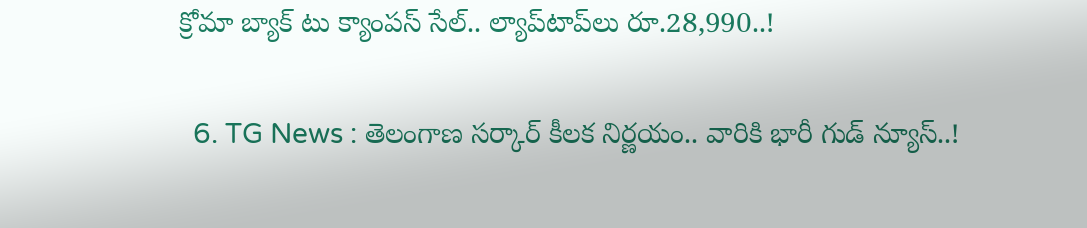క్రోమా బ్యాక్ టు క్యాంపస్ సేల్.. ల్యాప్‌టాప్‌లు రూ.28,990..!

  6. TG News : తెలంగాణ సర్కార్ కీలక నిర్ణయం.. వారికి భారీ గుడ్ న్యూస్..!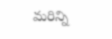మరిన్ని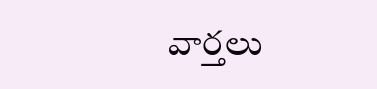వార్తలు